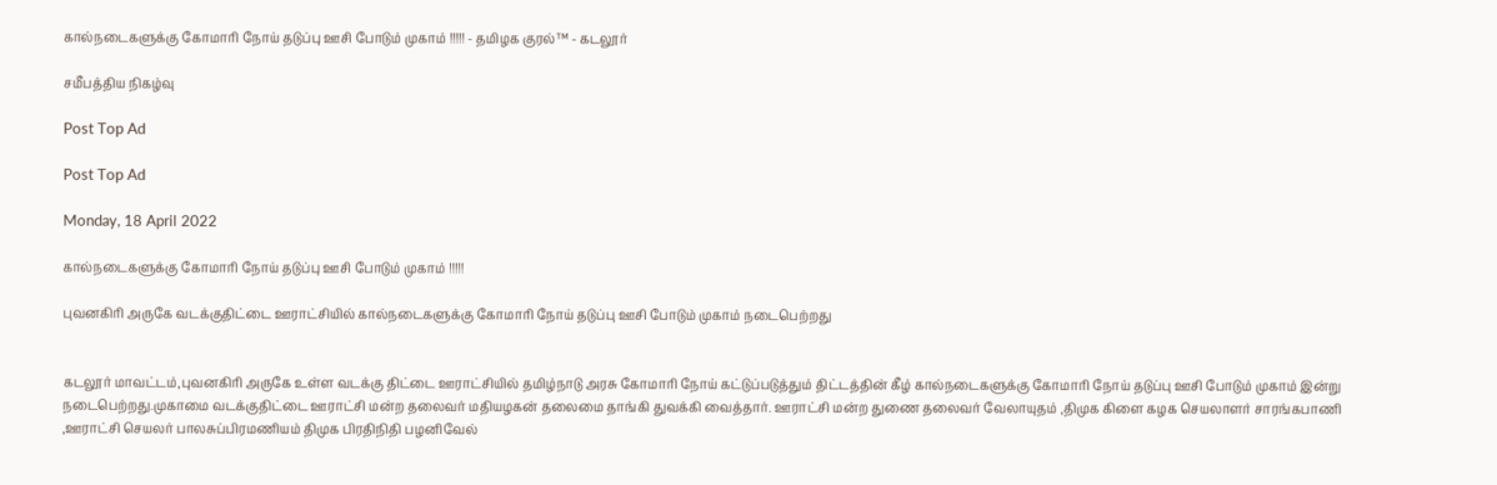கால்நடைகளுக்கு கோமாரி நோய் தடுப்பு ஊசி போடும் முகாம் !!!!! - தமிழக குரல்™ - கடலூர்

சமீபத்திய நிகழ்வு

Post Top Ad

Post Top Ad

Monday, 18 April 2022

கால்நடைகளுக்கு கோமாரி நோய் தடுப்பு ஊசி போடும் முகாம் !!!!!

புவனகிரி அருகே வடக்குதிட்டை ஊராட்சியில் கால்நடைகளுக்கு கோமாரி நோய் தடுப்பு ஊசி போடும் முகாம் நடைபெற்றது ‌


கடலூர் மாவட்டம்,புவனகிரி அருகே உள்ள வடக்கு திட்டை ஊராட்சியில் தமிழ்நாடு அரசு கோமாரி நோய் கட்டுப்படுத்தும் திட்டத்தின் கீழ் கால்நடைகளுக்கு கோமாரி நோய் தடுப்பு ஊசி போடும் முகாம் இன்று நடைபெற்றது.முகாமை வடக்குதிட்டை ஊராட்சி மன்ற தலைவர் மதியழகன் தலைமை தாங்கி துவக்கி வைத்தார். ஊராட்சி மன்ற துணை தலைவர் வேலாயுதம் ,திமுக கிளை கழக செயலாளர் சாரங்கபாணி ,ஊராட்சி செயலர் பாலசுப்பிரமணியம் திமுக பிரதிநிதி பழனிவேல்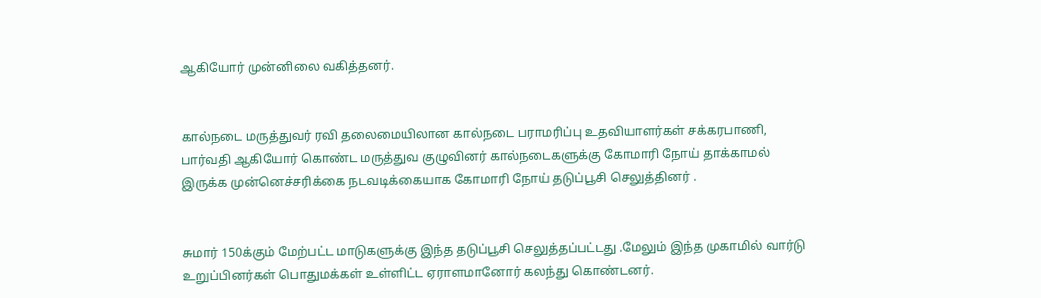ஆகியோர் முன்னிலை வகித்தனர்.


கால்நடை மருத்துவர் ரவி தலைமையிலான கால்நடை பராமரிப்பு உதவியாளர்கள் சக்கரபாணி, பார்வதி ஆகியோர் கொண்ட மருத்துவ குழுவினர் கால்நடைகளுக்கு கோமாரி நோய் தாக்காமல் இருக்க முன்னெச்சரிக்கை நடவடிக்கையாக கோமாரி நோய் தடுப்பூசி செலுத்தினர் .


சுமார் 150க்கும் மேற்பட்ட மாடுகளுக்கு இந்த தடுப்பூசி செலுத்தப்பட்டது .மேலும் இந்த முகாமில் வார்டு உறுப்பினர்கள் பொதுமக்கள் உள்ளிட்ட ஏராளமானோர் கலந்து கொண்டனர்.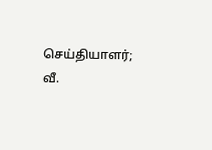செய்தியாளர்; வீ.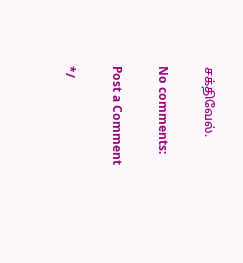சக்திவேல்.

No comments:

Post a Comment

*/